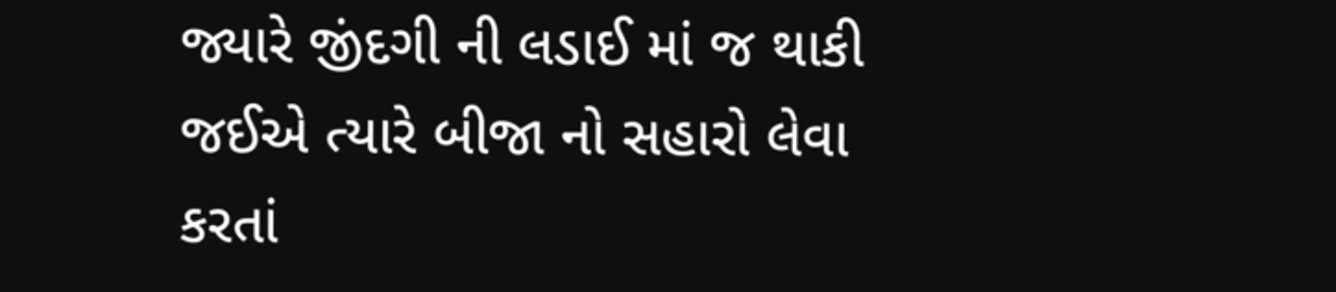જ્યારે જીંદગી ની લડાઈ માં જ થાકી જઈએ ત્યારે બીજા નો સહારો લેવા કરતાં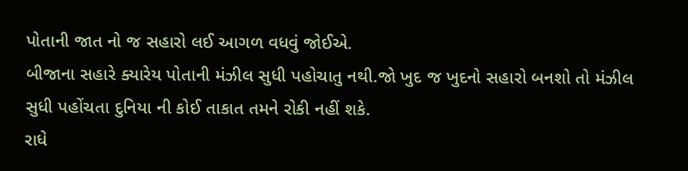પોતાની જાત નો જ સહારો લઈ આગળ વધવું જોઈએ.
બીજાના સહારે ક્યારેય પોતાની મંઝીલ સુધી પહોચાતુ નથી.જો ખુદ જ ખુદનો સહારો બનશો તો મંઝીલ સુધી પહોંચતા દુનિયા ની કોઈ તાકાત તમને રોકી નહીં શકે.
રાધે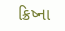ક્રિષ્ના